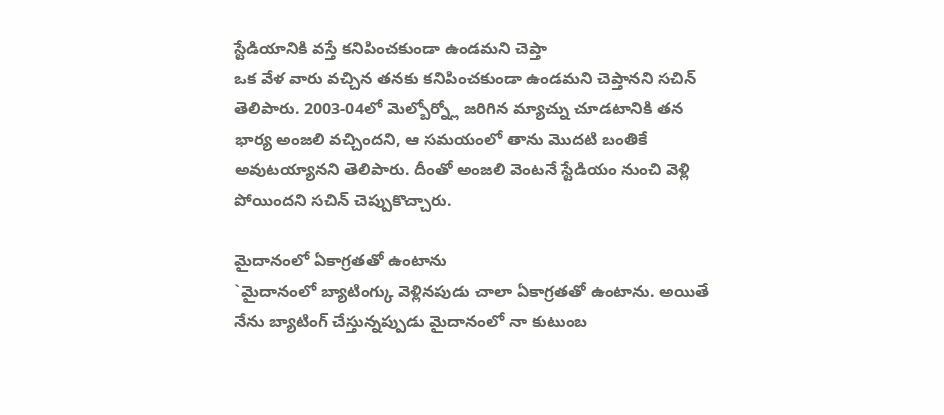స్టేడియానికి వస్తే కనిపించకుండా ఉండమని చెప్తా
ఒక వేళ వారు వచ్చిన తనకు కనిపించకుండా ఉండమని చెప్తానని సచిన్ తెలిపారు. 2003-04లో మెల్బోర్న్లో జరిగిన మ్యాచ్ను చూడటానికి తన భార్య అంజలి వచ్చిందని, ఆ సమయంలో తాను మొదటి బంతికే అవుటయ్యానని తెలిపారు. దీంతో అంజలి వెంటనే స్టేడియం నుంచి వెళ్లి పోయిందని సచిన్ చెప్పుకొచ్చారు.

మైదానంలో ఏకాగ్రతతో ఉంటాను
`మైదానంలో బ్యాటింగ్కు వెళ్లినపుడు చాలా ఏకాగ్రతతో ఉంటాను. అయితే నేను బ్యాటింగ్ చేస్తున్నప్పుడు మైదానంలో నా కుటుంబ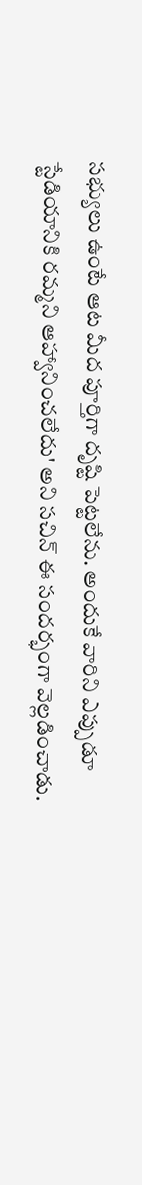సభ్యులు ఉంటే ఆట మీద పూర్తిగా దృష్టి పెట్టలేను. అందుకే వారిని ఎప్పుడూ స్టేడియానికి రమ్మని ఆహ్వానించలేదు' అని సచిన్ ఈ సందర్భంగా వెల్లడించాడు.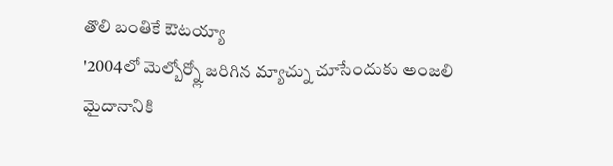తొలి బంతికే ఔటయ్యా
'2004లో మెల్బోర్న్లో జరిగిన మ్యాచ్ను చూసేందుకు అంజలి మైదానానికి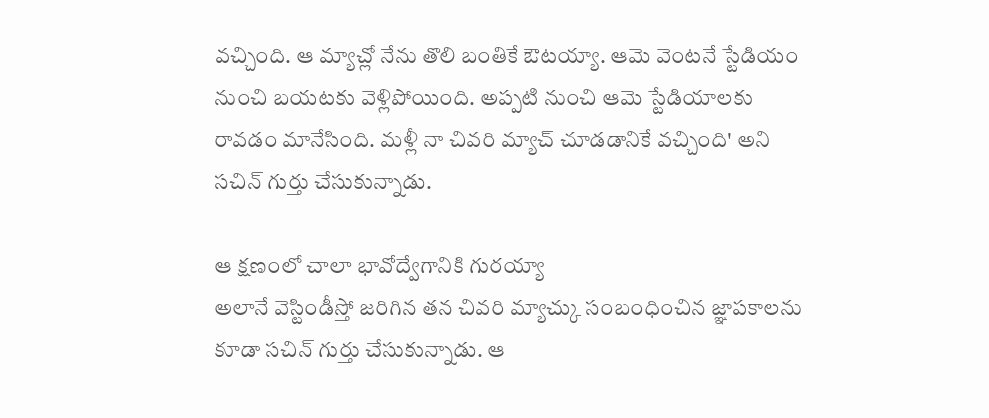వచ్చింది. ఆ మ్యాచ్లో నేను తొలి బంతికే ఔటయ్యా. ఆమె వెంటనే స్టేడియం నుంచి బయటకు వెళ్లిపోయింది. అప్పటి నుంచి ఆమె స్టేడియాలకు రావడం మానేసింది. మళ్లీ నా చివరి మ్యాచ్ చూడడానికే వచ్చింది' అని సచిన్ గుర్తు చేసుకున్నాడు.

ఆ క్షణంలో చాలా భావోద్వేగానికి గురయ్యా
అలానే వెస్టిండీస్తో జరిగిన తన చివరి మ్యాచ్కు సంబంధించిన జ్ఞాపకాలను కూడా సచిన్ గుర్తు చేసుకున్నాడు. ఆ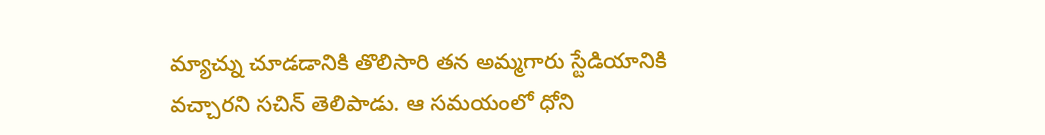మ్యాచ్ను చూడడానికి తొలిసారి తన అమ్మగారు స్టేడియానికి వచ్చారని సచిన్ తెలిపాడు. ఆ సమయంలో ధోని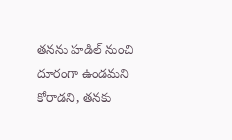తనను హడిల్ నుంచి దూరంగా ఉండమని కోరాడని, తనకు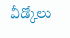వీడ్కోలు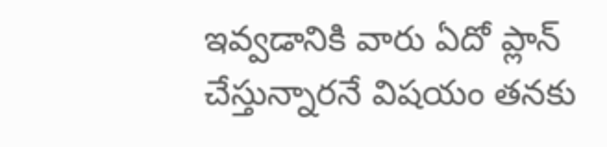ఇవ్వడానికి వారు ఏదో ప్లాన్ చేస్తున్నారనే విషయం తనకు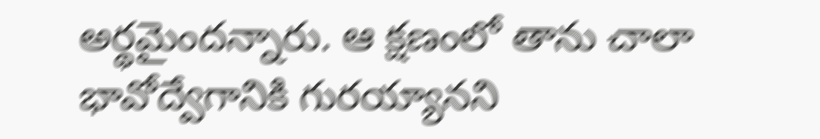అర్థమైందన్నారు. ఆ క్షణంలో తాను చాలా భావోద్వేగానికి గురయ్యానని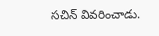సచిన్ వివరించాడు.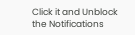Click it and Unblock the Notifications